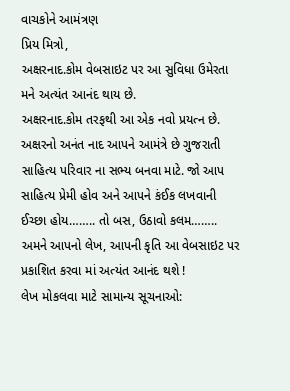વાચકોને આમંત્રણ
પ્રિય મિત્રો,
અક્ષરનાદ.કોમ વેબસાઇટ પર આ સુવિધા ઉમેરતા મને અત્યંત આનંદ થાય છે.
અક્ષરનાદ.કોમ તરફથી આ એક નવો પ્રયત્ન છે. અક્ષરનો અનંત નાદ આપને આમંત્રે છે ગુજરાતી સાહિત્ય પરિવાર ના સભ્ય બનવા માટે. જો આપ સાહિત્ય પ્રેમી હોવ અને આપને કંઈક લખવાની ઈચ્છા હોય…….. તો બસ, ઉઠાવો કલમ…….. અમને આપનો લેખ, આપની કૃતિ આ વેબસાઇટ પર પ્રકાશિત કરવા માં અત્યંત આનંદ થશે !
લેખ મોકલવા માટે સામાન્ય સૂચનાઓ: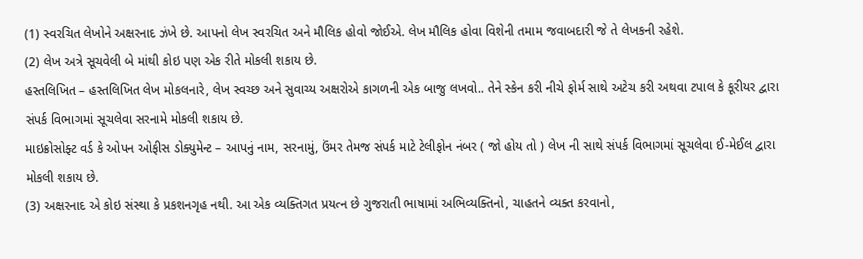(1) સ્વરચિત લેખોને અક્ષરનાદ ઝંખે છે. આપનો લેખ સ્વરચિત અને મૌલિક હોવો જોઈએ. લેખ મૌલિક હોવા વિશેની તમામ જવાબદારી જે તે લેખકની રહેશે.
(2) લેખ અત્રે સૂચવેલી બે માંથી કોઇ પણ એક રીતે મોકલી શકાય છે.
હસ્તલિખિત – હસ્તલિખિત લેખ મોકલનારે, લેખ સ્વચ્છ અને સુવાચ્ય અક્ષરોએ કાગળની એક બાજુ લખવો.. તેને સ્કેન કરી નીચે ફોર્મ સાથે અટેચ કરી અથવા ટપાલ કે કૂરીયર દ્વારા સંપર્ક વિભાગમાં સૂચલેવા સરનામે મોકલી શકાય છે.
માઇક્રોસોફ્ટ વર્ડ કે ઓપન ઓફીસ ડોક્યુમેન્ટ – આપનું નામ, સરનામું, ઉંમર તેમજ સંપર્ક માટે ટેલીફોન નંબર ( જો હોય તો ) લેખ ની સાથે સંપર્ક વિભાગમાં સૂચલેવા ઈ-મેઈલ દ્વારા મોકલી શકાય છે.
(3) અક્ષરનાદ એ કોઇ સંસ્થા કે પ્રકશનગૃહ નથી. આ એક વ્યક્તિગત પ્રયત્ન છે ગુજરાતી ભાષામાં અભિવ્યક્તિનો, ચાહતને વ્યક્ત કરવાનો,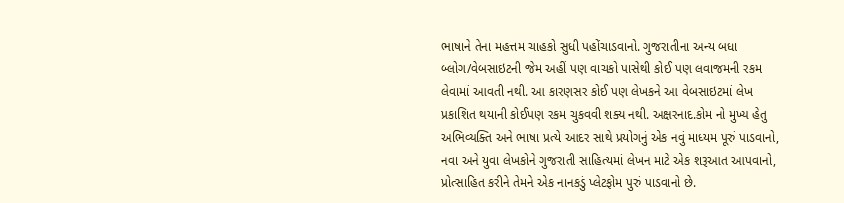ભાષાને તેના મહત્તમ ચાહકો સુધી પહોંચાડવાનો. ગુજરાતીના અન્ય બધા બ્લોગ/વેબસાઇટની જેમ અહીં પણ વાચકો પાસેથી કોઈ પણ લવાજમની રકમ લેવામાં આવતી નથી. આ કારણસર કોઈ પણ લેખકને આ વેબસાઇટમાં લેખ પ્રકાશિત થયાની કોઈપણ રકમ ચુકવવી શક્ય નથી. અક્ષરનાદ.કોમ નો મુખ્ય હેતુ અભિવ્યક્તિ અને ભાષા પ્રત્યે આદર સાથે પ્રયોગનું એક નવું માધ્યમ પૂરું પાડવાનો, નવા અને યુવા લેખકોને ગુજરાતી સાહિત્યમાં લેખન માટે એક શરૂઆત આપવાનો, પ્રોત્સાહિત કરીને તેમને એક નાનકડું પ્લેટફોમ પુરું પાડવાનો છે.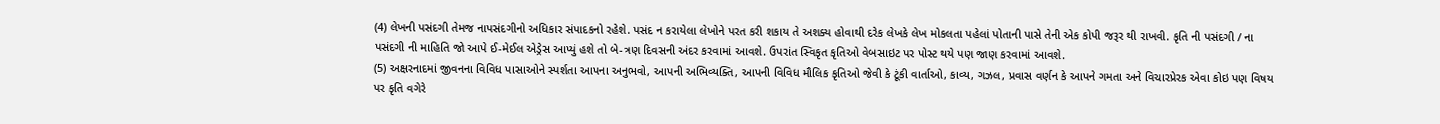(4) લેખની પસંદગી તેમજ નાપસંદગીનો અધિકાર સંપાદકનો રહેશે. પસંદ ન કરાયેલા લેખોને પરત કરી શકાય તે અશક્ય હોવાથી દરેક લેખકે લેખ મોકલતા પહેલાં પોતાની પાસે તેની એક કોપી જરૂર થી રાખવી. કૃતિ ની પસંદગી / ના પસંદગી ની માહિતિ જો આપે ઈ-મેઈલ એડ્રેસ આપ્યું હશે તો બે-ત્રણ દિવસની અંદર કરવામાં આવશે. ઉપરાંત સ્વિકૃત કૃતિઓ વેબસાઇટ પર પોસ્ટ થયે પણ જાણ કરવામાં આવશે.
(5) અક્ષરનાદમાં જીવનના વિવિધ પાસાઓને સ્પર્શતા આપના અનુભવો, આપની અભિવ્યક્તિ, આપની વિવિધ મૌલિક કૃતિઓ જેવી કે ટૂંકી વાર્તાઓ, કાવ્ય, ગઝલ, પ્રવાસ વર્ણન કે આપને ગમતા અને વિચારપ્રેરક એવા કોઇ પણ વિષય પર કૃતિ વગેરે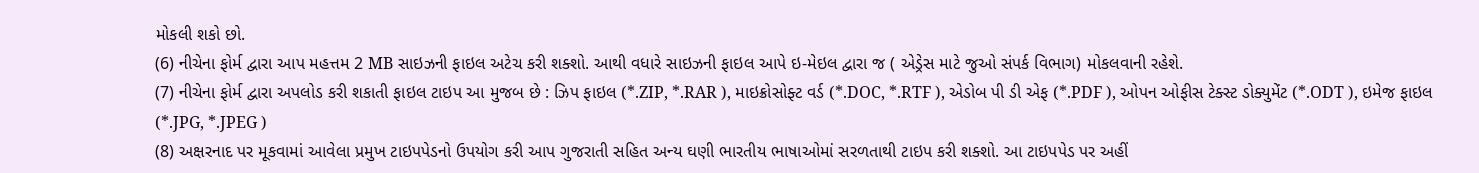મોકલી શકો છો.
(6) નીચેના ફોર્મ દ્વારા આપ મહત્તમ 2 MB સાઇઝની ફાઇલ અટેચ કરી શક્શો. આથી વધારે સાઇઝની ફાઇલ આપે ઇ-મેઇલ દ્વારા જ ( એડ્રેસ માટે જુઓ સંપર્ક વિભાગ) મોકલવાની રહેશે.
(7) નીચેના ફોર્મ દ્વારા અપલોડ કરી શકાતી ફાઇલ ટાઇપ આ મુજબ છે : ઝિપ ફાઇલ (*.ZIP, *.RAR ), માઇક્રોસોફ્ટ વર્ડ (*.DOC, *.RTF ), એડોબ પી ડી એફ (*.PDF ), ઓપન ઓફીસ ટેક્સ્ટ ડોક્યુમેંટ (*.ODT ), ઇમેજ ફાઇલ (*.JPG, *.JPEG )
(8) અક્ષરનાદ પર મૂકવામાં આવેલા પ્રમુખ ટાઇપપેડનો ઉપયોગ કરી આપ ગુજરાતી સહિત અન્ય ઘણી ભારતીય ભાષાઓમાં સરળતાથી ટાઇપ કરી શક્શો. આ ટાઇપપેડ પર અહીં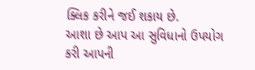ક્લિક કરીને જઈ શકાય છે.
આશા છે આપ આ સુવિધાનો ઉપયોગ કરી આપની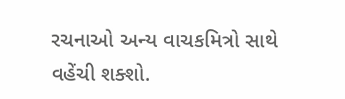રચનાઓ અન્ય વાચકમિત્રો સાથે વહેંચી શક્શો.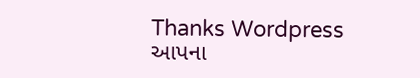Thanks Wordpress
આપના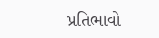પ્રતિભાવો